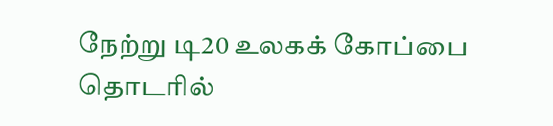நேற்று டி20 உலகக் கோப்பை தொடரில்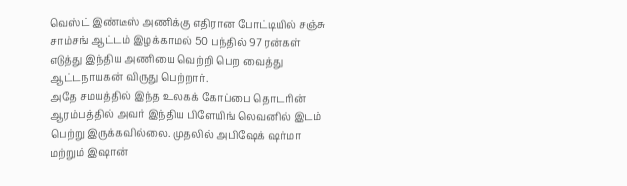வெஸ்ட் இண்டீஸ் அணிக்கு எதிரான போட்டியில் சஞ்சு சாம்சங் ஆட்டம் இழக்காமல் 50 பந்தில் 97 ரன்கள் எடுத்து இந்திய அணியை வெற்றி பெற வைத்து ஆட்டநாயகன் விருது பெற்றார்.
அதே சமயத்தில் இந்த உலகக் கோப்பை தொடரின் ஆரம்பத்தில் அவர் இந்திய பிளேயிங் லெவனில் இடம் பெற்று இருக்கவில்லை. முதலில் அபிஷேக் ஷர்மா மற்றும் இஷான்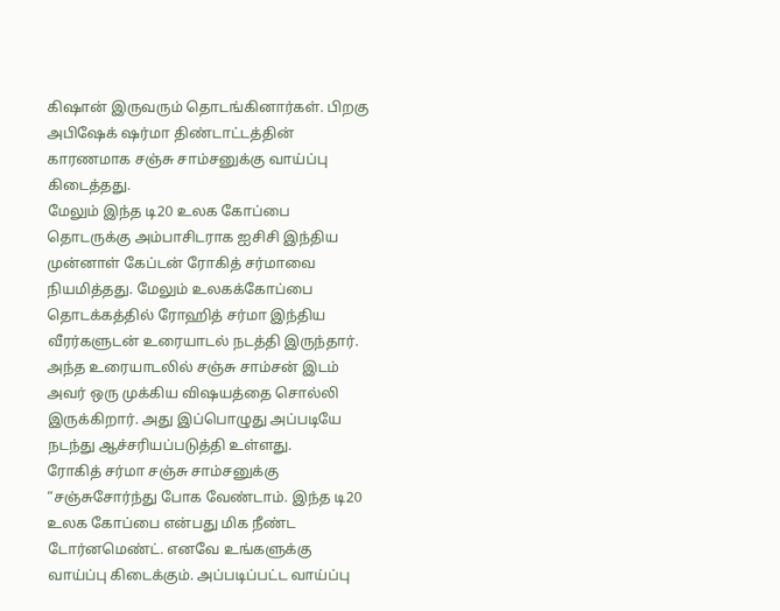கிஷான் இருவரும் தொடங்கினார்கள். பிறகு அபிஷேக் ஷர்மா திண்டாட்டத்தின் காரணமாக சஞ்சு சாம்சனுக்கு வாய்ப்பு கிடைத்தது.
மேலும் இந்த டி20 உலக கோப்பை தொடருக்கு அம்பாசிடராக ஐசிசி இந்திய முன்னாள் கேப்டன் ரோகித் சர்மாவை நியமித்தது. மேலும் உலகக்கோப்பை தொடக்கத்தில் ரோஹித் சர்மா இந்திய வீரர்களுடன் உரையாடல் நடத்தி இருந்தார். அந்த உரையாடலில் சஞ்சு சாம்சன் இடம் அவர் ஒரு முக்கிய விஷயத்தை சொல்லி இருக்கிறார். அது இப்பொழுது அப்படியே நடந்து ஆச்சரியப்படுத்தி உள்ளது.
ரோகித் சர்மா சஞ்சு சாம்சனுக்கு “சஞ்சுசோர்ந்து போக வேண்டாம். இந்த டி20 உலக கோப்பை என்பது மிக நீண்ட டோர்னமெண்ட். எனவே உங்களுக்கு வாய்ப்பு கிடைக்கும். அப்படிப்பட்ட வாய்ப்பு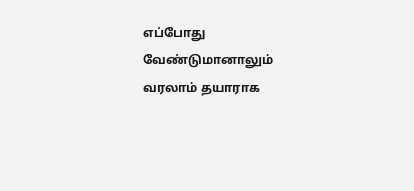எப்போது வேண்டுமானாலும் வரலாம் தயாராக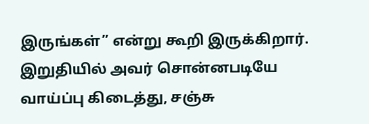இருங்கள்” என்று கூறி இருக்கிறார். இறுதியில் அவர் சொன்னபடியே வாய்ப்பு கிடைத்து, சஞ்சு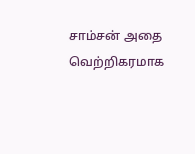சாம்சன் அதை வெற்றிகரமாக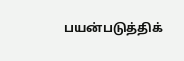பயன்படுத்திக்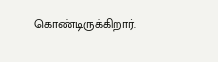கொண்டிருக்கிறார்.